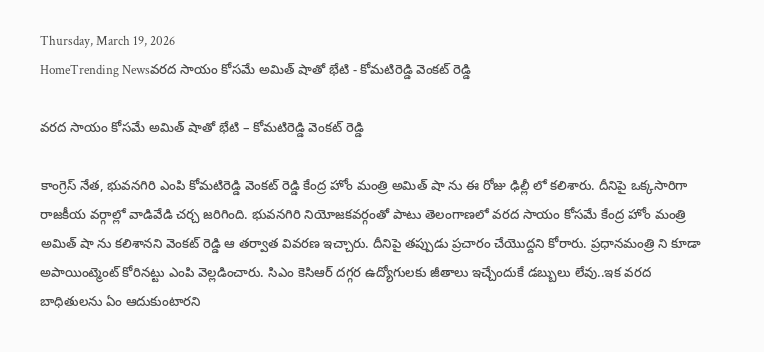Thursday, March 19, 2026
HomeTrending Newsవరద సాయం కోసమే అమిత్ షాతో భేటి - కోమటిరెడ్డి వెంకట్ రెడ్డి

వరద సాయం కోసమే అమిత్ షాతో భేటి – కోమటిరెడ్డి వెంకట్ రెడ్డి

కాంగ్రెస్ నేత, భువనగిరి ఎంపి కోమటిరెడ్డి వెంకట్ రెడ్డి కేంద్ర హోం మంత్రి అమిత్ షా ను ఈ రోజు ఢిల్లీ లో కలిశారు. దీనిపై ఒక్కసారిగా రాజకీయ వర్గాల్లో వాడివేడి చర్చ జరిగింది. భువనగిరి నియోజకవర్గంతో పాటు తెలంగాణలో వరద సాయం కోసమే కేంద్ర హోం మంత్రి అమిత్ షా ను కలిశానని వెంకట్ రెడ్డి ఆ తర్వాత వివరణ ఇచ్చారు. దీనిపై తప్పుడు ప్రచారం చేయొద్దని కోరారు. ప్రధానమంత్రి ని కూడా అపాయింట్మెంట్ కోరినట్టు ఎంపి వెల్లడించారు. సిఎం కెసిఆర్ దగ్గర ఉద్యోగులకు జీతాలు ఇచ్చేందుకే డబ్బులు లేవు..ఇక వరద బాధితులను ఏం ఆదుకుంటారని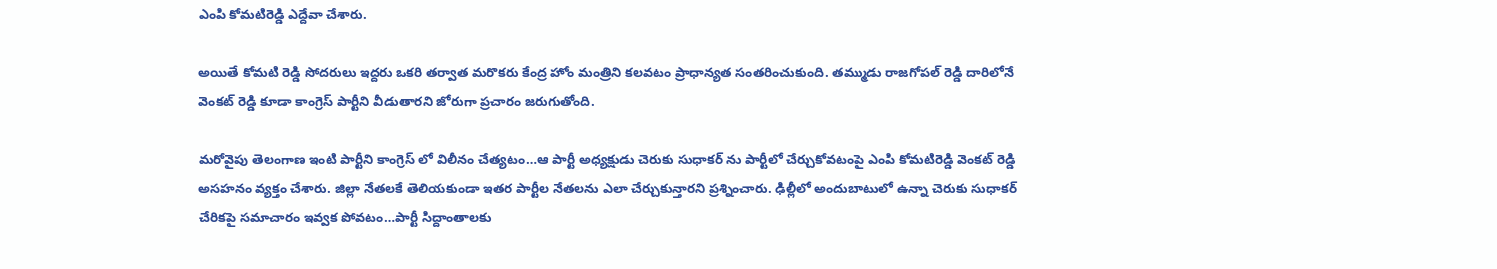ఎంపి కోమటిరెడ్డి ఎద్దేవా చేశారు.

అయితే కోమటి రెడ్డి సోదరులు ఇద్దరు ఒకరి తర్వాత మరొకరు కేంద్ర హోం మంత్రిని కలవటం ప్రాధాన్యత సంతరించుకుంది. తమ్ముడు రాజగోపల్ రెడ్డి దారిలోనే వెంకట్ రెడ్డి కూడా కాంగ్రెస్ పార్టీని వీడుతారని జోరుగా ప్రచారం జరుగుతోంది.

మరోవైపు తెలంగాణ ఇంటి పార్టీని కాంగ్రెస్ లో విలీనం చేత్యటం…ఆ పార్టీ అధ్యక్షుడు చెరుకు సుధాకర్ ను పార్టీలో చేర్చుకోవటంపై ఎంపి కోమటిరెడ్డి వెంకట్ రెడ్డి అసహనం వ్యక్తం చేశారు. జిల్లా నేతలకే తెలియకుండా ఇతర పార్టీల నేతలను ఎలా చేర్చుకున్తారని ప్రశ్నించారు. ఢిల్లీలో అందుబాటులో ఉన్నా చెరుకు సుధాకర్ చేరికపై సమాచారం ఇవ్వక పోవటం…పార్టీ సిద్దాంతాలకు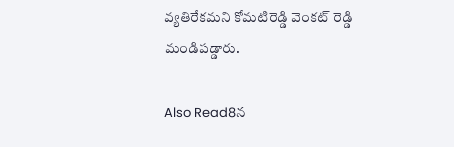వ్యతిరేకమని కోమటిరెడ్డి వెంకట్ రెడ్డి మండిపడ్డారు.

Also Read8న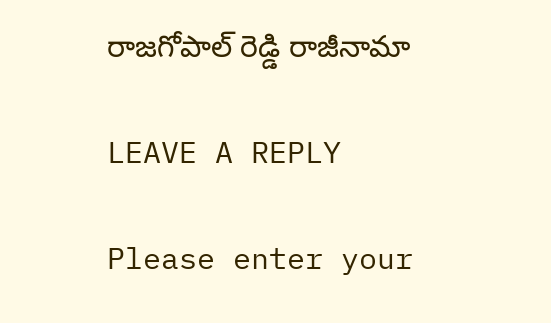రాజగోపాల్ రెడ్డి రాజీనామా

LEAVE A REPLY

Please enter your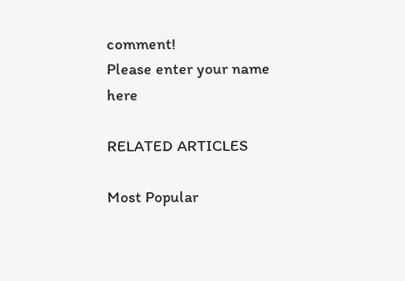comment!
Please enter your name here

RELATED ARTICLES

Most Popular